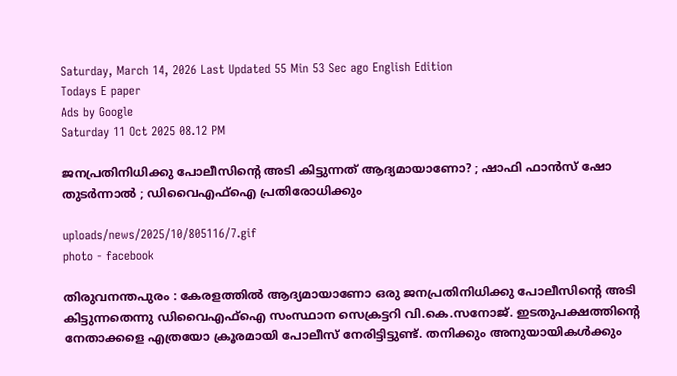Saturday, March 14, 2026 Last Updated 55 Min 53 Sec ago English Edition
Todays E paper
Ads by Google
Saturday 11 Oct 2025 08.12 PM

ജനപ്രതിനിധിക്കു പോലീസിന്റെ അടി കിട്ടുന്നത് ആദ്യമായാണോ? ; ഷാഫി ഫാൻസ് ഷോ തുടര്‍ന്നാല്‍ ; ഡിവൈഎഫ്ഐ പ്രതിരോധിക്കും

uploads/news/2025/10/805116/7.gif
photo - facebook

തിരുവനന്തപുരം : കേരളത്തിൽ ആദ്യമായാണോ ഒരു ജനപ്രതിനിധിക്കു പോലീസിന്റെ അടി കിട്ടുന്നതെന്നു ഡിവൈഎഫ്ഐ സംസ്ഥാന സെക്രട്ടറി വി.കെ.സനോജ്. ഇടതുപക്ഷത്തിന്റെ നേതാക്കളെ എത്രയോ ക്രൂരമായി പോലീസ് നേരിട്ടിട്ടുണ്ട്. തനിക്കും അനുയായികൾക്കും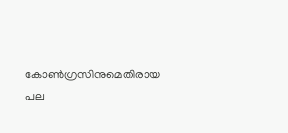കോൺഗ്രസിനുമെതിരായ പല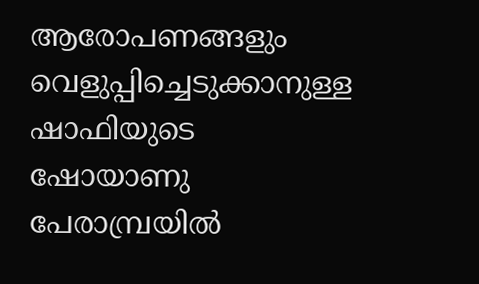ആരോപണങ്ങളും വെളുപ്പിച്ചെടുക്കാനുള്ള ഷാഫിയുടെ ഷോയാണു പേരാമ്പ്രയിൽ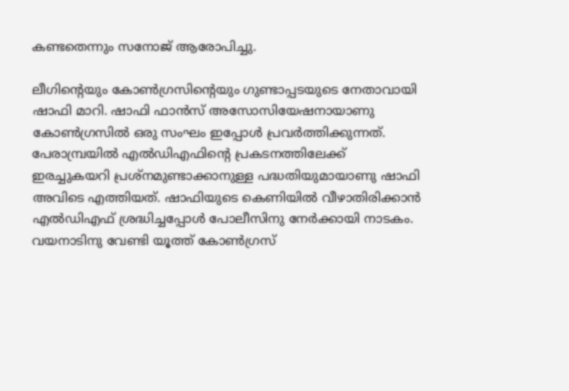കണ്ടതെന്നും സനോജ് ആരോപിച്ചു.

ലീഗിന്റെയും കോൺഗ്രസിന്റെയും ഗുണ്ടാപ്പടയുടെ നേതാവായി ഷാഫി മാറി. ഷാഫി ഫാൻസ് അസോസിയേഷനായാണു കോൺഗ്രസിൽ ഒരു സംഘം ഇപ്പോൾ പ്രവർത്തിക്കുന്നത്. പേരാമ്പ്രയിൽ എൽഡിഎഫിന്റെ പ്രകടനത്തിലേക്ക് ഇരച്ചുകയറി പ്രശ്നമുണ്ടാക്കാനുള്ള പദ്ധതിയുമായാണു ഷാഫി അവിടെ എത്തിയത്. ഷാഫിയുടെ കെണിയിൽ വീഴാതിരിക്കാൻ എൽഡിഎഫ് ശ്രദ്ധിച്ചപ്പോൾ പോലീസിനു നേർക്കായി നാടകം. വയനാടിനു വേണ്ടി യൂത്ത് കോൺഗ്രസ്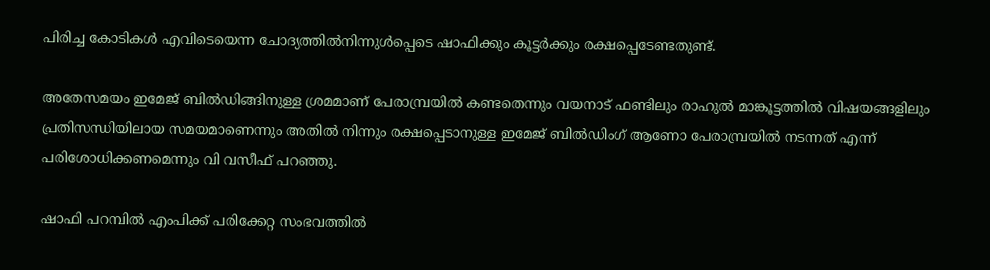പിരിച്ച കോടികൾ എവിടെയെന്ന ചോദ്യത്തിൽനിന്നുൾപ്പെടെ ഷാഫിക്കും കൂട്ടർക്കും രക്ഷപ്പെടേണ്ടതുണ്ട്.

അതേസമയം ഇമേജ് ബിൽഡിങ്ങിനുള്ള ശ്രമമാണ് പേരാമ്പ്രയിൽ കണ്ടതെന്നും വയനാട് ഫണ്ടിലും രാഹുൽ മാങ്കൂട്ടത്തിൽ വിഷയങ്ങളിലും പ്രതിസന്ധിയിലായ സമയമാണെന്നും അതിൽ നിന്നും രക്ഷപ്പെടാനുള്ള ഇമേജ് ബിൽഡിംഗ് ആണോ പേരാമ്പ്രയിൽ നടന്നത് എന്ന് പരിശോധിക്കണമെന്നും വി വസീഫ് പറഞ്ഞു.

ഷാഫി പറമ്പില്‍ എംപിക്ക് പരിക്കേറ്റ സംഭവത്തില്‍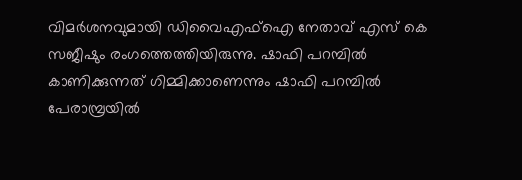വിമർശനവുമായി ഡിവൈഎഫ്ഐ നേതാവ് എസ് കെ സജീഷും രംഗത്തെത്തിയിരുന്നു. ഷാഫി പറമ്പിൽ കാണിക്കുന്നത് ഗിമ്മിക്കാണെന്നും ഷാഫി പറമ്പിൽ പേരാമ്പ്രയിൽ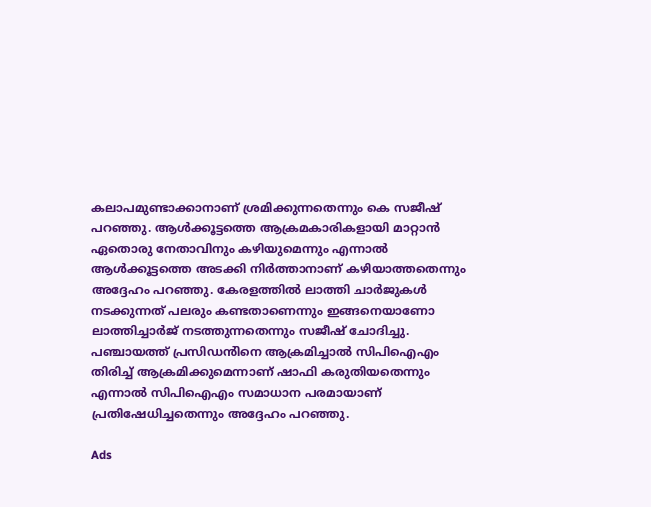കലാപമുണ്ടാക്കാനാണ് ശ്രമിക്കുന്നതെന്നും കെ സജീഷ് പറഞ്ഞു. ആൾക്കൂട്ടത്തെ ആക്രമകാരികളായി മാറ്റാൻ ഏതൊരു നേതാവിനും കഴിയുമെന്നും എന്നാൽ ആൾക്കൂട്ടത്തെ അടക്കി നിർത്താനാണ് കഴിയാത്തതെന്നും അദ്ദേഹം പറഞ്ഞു. കേരളത്തിൽ ലാത്തി ചാർജുകൾ നടക്കുന്നത് പലരും കണ്ടതാണെന്നും ഇങ്ങനെയാണോ ലാത്തിച്ചാർജ് നടത്തുന്നതെന്നും സജീഷ് ചോദിച്ചു. പഞ്ചായത്ത് പ്രസിഡൻിനെ ആക്രമിച്ചാൽ സിപിഐഎം തിരിച്ച് ആക്രമിക്കുമെന്നാണ് ഷാഫി കരുതിയതെന്നും എന്നാൽ സിപിഐഎം സമാധാന പരമായാണ് പ്രതിഷേധിച്ചതെന്നും അദ്ദേഹം പറഞ്ഞു.

Ads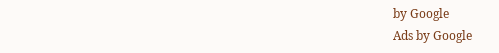by Google
Ads by Google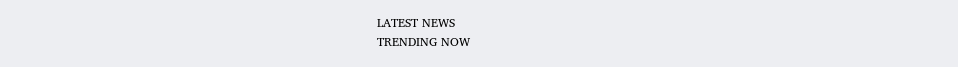LATEST NEWS
TRENDING NOW